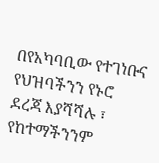በየአካባቢው የተገነቡና የህዝባችንን የኑሮ ደረጃ እያሻሻሉ ፣ የከተማችንንም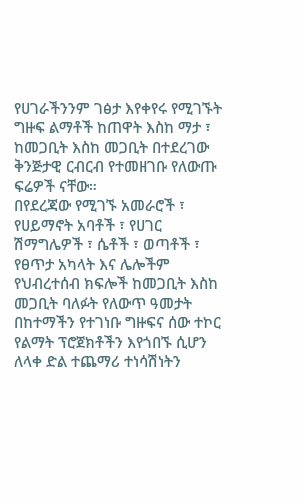የሀገራችንንም ገፅታ እየቀየሩ የሚገኙት ግዙፍ ልማቶች ከጠዋት እስከ ማታ ፣ ከመጋቢት እስከ መጋቢት በተደረገው ቅንጅታዊ ርብርብ የተመዘገቡ የለውጡ ፍሬዎች ናቸው።
በየደረጃው የሚገኙ አመራሮች ፣ የሀይማኖት አባቶች ፣ የሀገር ሽማግሌዎች ፣ ሴቶች ፣ ወጣቶች ፣ የፀጥታ አካላት እና ሌሎችም የህብረተሰብ ክፍሎች ከመጋቢት እስከ መጋቢት ባለፉት የለውጥ ዓመታት በከተማችን የተገነቡ ግዙፍና ሰው ተኮር የልማት ፕሮጀክቶችን እየጎበኙ ሲሆን ለላቀ ድል ተጨማሪ ተነሳሽነትን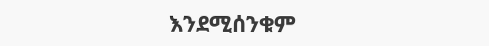እንደሚሰንቁም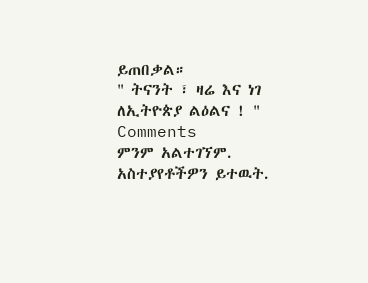ይጠበቃል።
" ትናንት ፣ ዛሬ እና ነገ ለኢትዮጵያ ልዕልና ! "
Comments
ምንም አልተገኘም.
አስተያየቶችዎን ይተዉት.